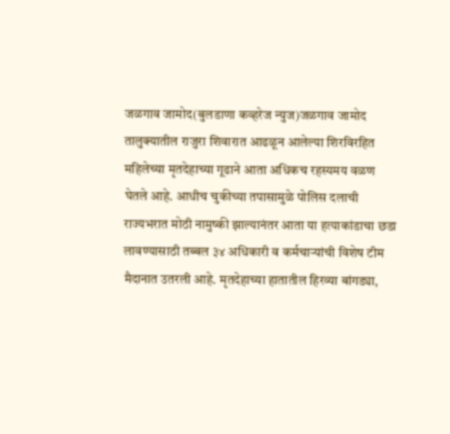जळगाव जामोद(बुलडाणा कव्हरेज न्युज)जळगाव जामोद तालुक्यातील राजुरा शिवारात आढळून आलेल्या शिरविरहित महिलेच्या मृतदेहाच्या गूढाने आता अधिकच रहस्यमय वळण घेतले आहे. आधीच चुकीच्या तपासामुळे पोलिस दलाची राज्यभरात मोठी नामुष्की झाल्यानंतर आता या हत्याकांडाचा छडा लावण्यासाठी तब्बल ३४ अधिकारी व कर्मचाऱ्यांची विशेष टीम मैदानात उतरली आहे. मृतदेहाच्या हातातील हिरव्या बांगड्या,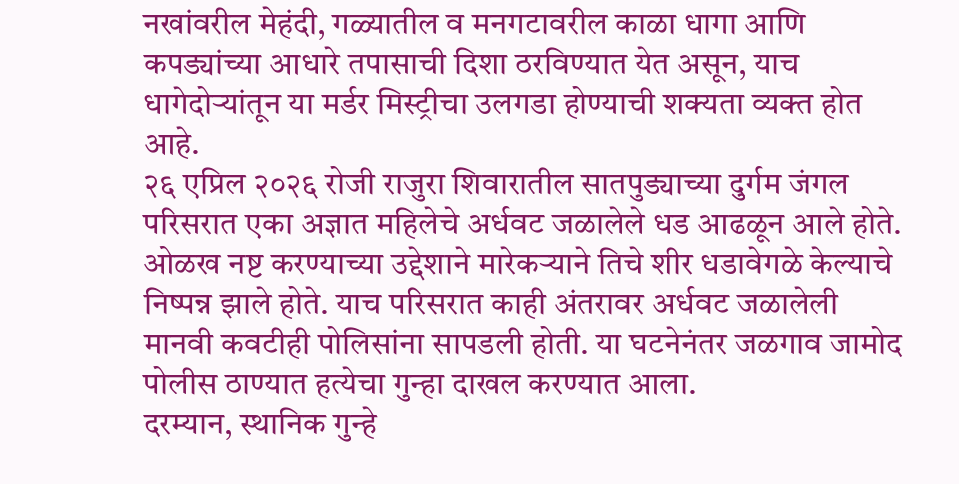नखांवरील मेहंदी, गळ्यातील व मनगटावरील काळा धागा आणि कपड्यांच्या आधारे तपासाची दिशा ठरविण्यात येत असून, याच धागेदोऱ्यांतून या मर्डर मिस्ट्रीचा उलगडा होण्याची शक्यता व्यक्त होत आहे.
२६ एप्रिल २०२६ रोजी राजुरा शिवारातील सातपुड्याच्या दुर्गम जंगल परिसरात एका अज्ञात महिलेचे अर्धवट जळालेले धड आढळून आले होते. ओळख नष्ट करण्याच्या उद्देशाने मारेकऱ्याने तिचे शीर धडावेगळे केल्याचे निष्पन्न झाले होते. याच परिसरात काही अंतरावर अर्धवट जळालेली मानवी कवटीही पोलिसांना सापडली होती. या घटनेनंतर जळगाव जामोद पोलीस ठाण्यात हत्येचा गुन्हा दाखल करण्यात आला.
दरम्यान, स्थानिक गुन्हे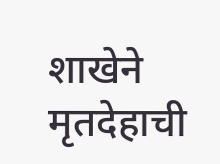शाखेने मृतदेहाची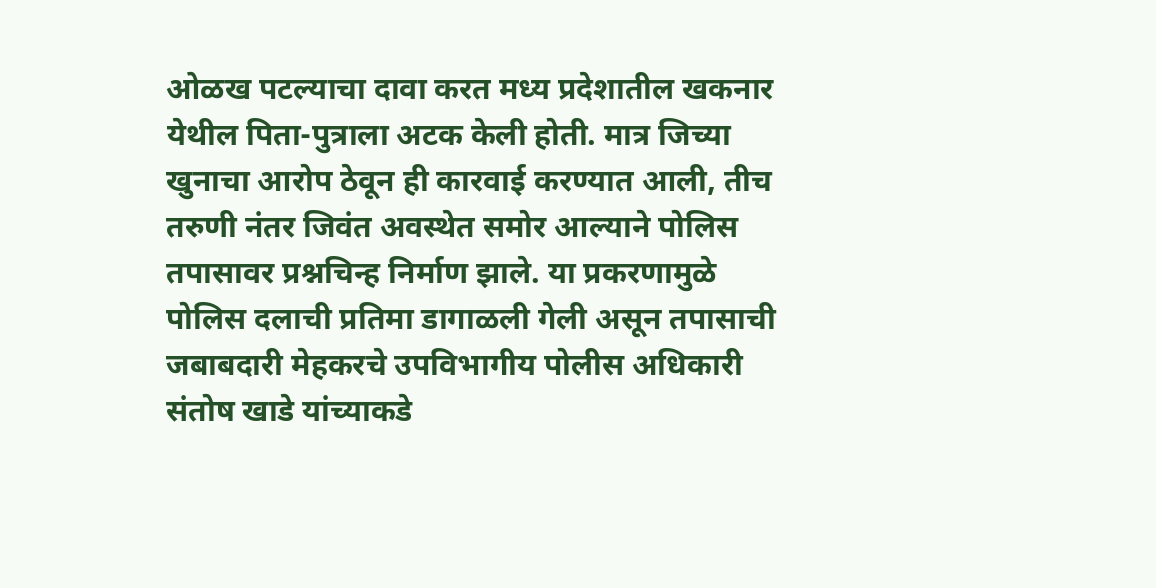ओळख पटल्याचा दावा करत मध्य प्रदेशातील खकनार येथील पिता-पुत्राला अटक केली होती. मात्र जिच्या खुनाचा आरोप ठेवून ही कारवाई करण्यात आली, तीच तरुणी नंतर जिवंत अवस्थेत समोर आल्याने पोलिस तपासावर प्रश्नचिन्ह निर्माण झाले. या प्रकरणामुळे पोलिस दलाची प्रतिमा डागाळली गेली असून तपासाची जबाबदारी मेहकरचे उपविभागीय पोलीस अधिकारी संतोष खाडे यांच्याकडे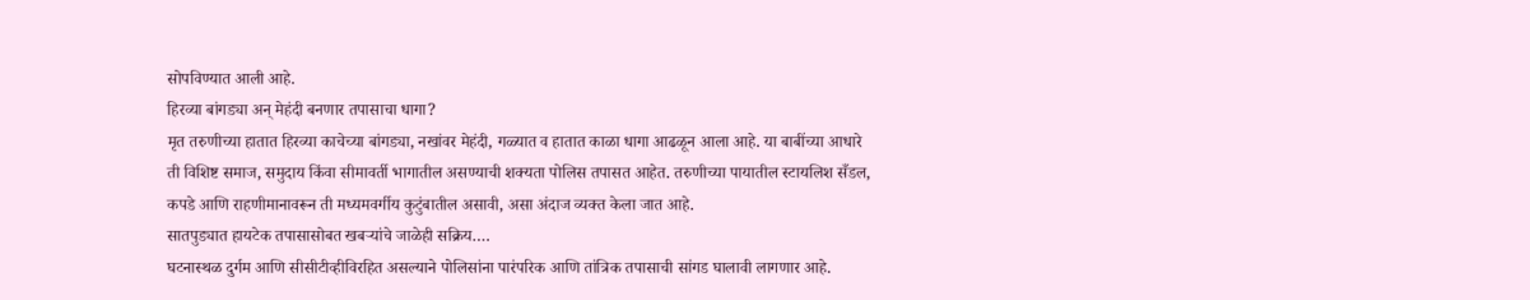सोपविण्यात आली आहे.
हिरव्या बांगड्या अन् मेहंदी बनणार तपासाचा धागा?
मृत तरुणीच्या हातात हिरव्या काचेच्या बांगड्या, नखांवर मेहंदी, गळ्यात व हातात काळा धागा आढळून आला आहे. या बाबींच्या आधारे ती विशिष्ट समाज, समुदाय किंवा सीमावर्ती भागातील असण्याची शक्यता पोलिस तपासत आहेत. तरुणीच्या पायातील स्टायलिश सँडल, कपडे आणि राहणीमानावरून ती मध्यमवर्गीय कुटुंबातील असावी, असा अंदाज व्यक्त केला जात आहे.
सातपुड्यात हायटेक तपासासोबत खबऱ्यांचे जाळेही सक्रिय….
घटनास्थळ दुर्गम आणि सीसीटीव्हीविरहित असल्याने पोलिसांना पारंपरिक आणि तांत्रिक तपासाची सांगड घालावी लागणार आहे.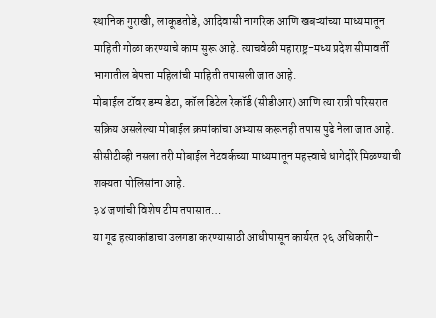स्थानिक गुराखी, लाकूडतोडे, आदिवासी नागरिक आणि खबऱ्यांच्या माध्यमातून माहिती गोळा करण्याचे काम सुरू आहे. त्याचवेळी महाराष्ट्र-मध्य प्रदेश सीमावर्ती भागातील बेपत्ता महिलांची माहिती तपासली जात आहे.
मोबाईल टॉवर डम्प डेटा, कॉल डिटेल रेकॉर्ड (सीडीआर) आणि त्या रात्री परिसरात सक्रिय असलेल्या मोबाईल क्रमांकांचा अभ्यास करूनही तपास पुढे नेला जात आहे. सीसीटीव्ही नसला तरी मोबाईल नेटवर्कच्या माध्यमातून महत्त्वाचे धागेदोरे मिळण्याची शक्यता पोलिसांना आहे.
३४ जणांची विशेष टीम तपासात…
या गूढ हत्याकांडाचा उलगडा करण्यासाठी आधीपासून कार्यरत २६ अधिकारी-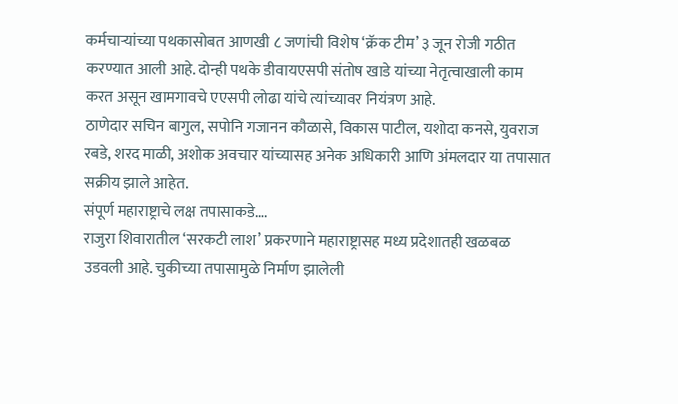कर्मचाऱ्यांच्या पथकासोबत आणखी ८ जणांची विशेष ‘क्रॅक टीम’ ३ जून रोजी गठीत करण्यात आली आहे. दोन्ही पथके डीवायएसपी संतोष खाडे यांच्या नेतृत्वाखाली काम करत असून खामगावचे एएसपी लोढा यांचे त्यांच्यावर नियंत्रण आहे.
ठाणेदार सचिन बागुल, सपोनि गजानन कौळासे, विकास पाटील, यशोदा कनसे, युवराज रबडे, शरद माळी, अशोक अवचार यांच्यासह अनेक अधिकारी आणि अंमलदार या तपासात सक्रीय झाले आहेत.
संपूर्ण महाराष्ट्राचे लक्ष तपासाकडे….
राजुरा शिवारातील ‘सरकटी लाश’ प्रकरणाने महाराष्ट्रासह मध्य प्रदेशातही खळबळ उडवली आहे. चुकीच्या तपासामुळे निर्माण झालेली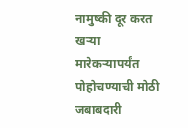नामुष्की दूर करत खऱ्या मारेकऱ्यापर्यंत पोहोचण्याची मोठी जबाबदारी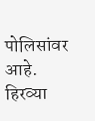पोलिसांवर आहे. हिरव्या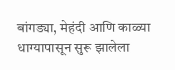बांगड्या, मेहंदी आणि काळ्या धाग्यापासून सुरू झालेला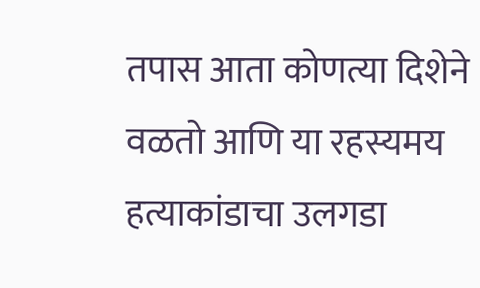तपास आता कोणत्या दिशेने वळतो आणि या रहस्यमय हत्याकांडाचा उलगडा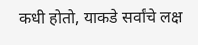कधी होतो, याकडे सर्वांचे लक्ष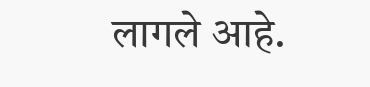लागले आहे.